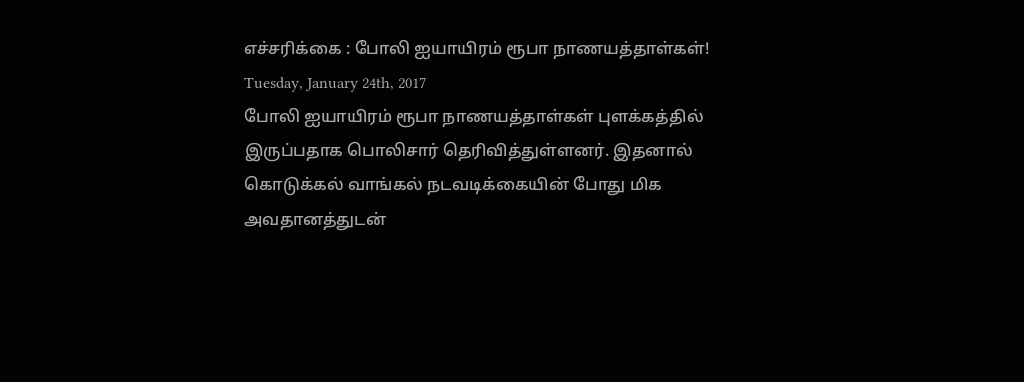எச்சரிக்கை : போலி ஐயாயிரம் ரூபா நாணயத்தாள்கள்!
Tuesday, January 24th, 2017
போலி ஐயாயிரம் ரூபா நாணயத்தாள்கள் புளக்கத்தில் இருப்பதாக பொலிசார் தெரிவித்துள்ளனர். இதனால் கொடுக்கல் வாங்கல் நடவடிக்கையின் போது மிக அவதானத்துடன்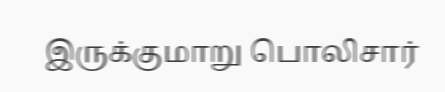இருக்குமாறு பொலிசார்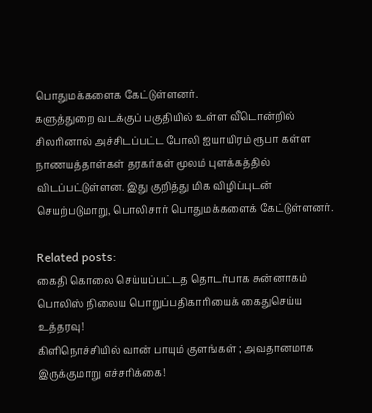பொதுமக்களைக கேட்டுள்ளனர்.
களுத்துறை வடக்குப் பகுதியில் உள்ள வீடொன்றில் சிலரினால் அச்சிடப்பட்ட போலி ஐயாயிரம் ரூபா கள்ள நாணயத்தாள்கள் தரகர்கள் மூலம் புளக்கத்தில் விடப்பட்டுள்ளன. இது குறித்து மிக விழிப்புடன் செயற்படுமாறு, பொலிசார் பொதுமக்களைக் கேட்டுள்ளனர்.

Related posts:
கைதி கொலை செய்யப்பட்டத தொடர்பாக சுன்னாகம் பொலிஸ் நிலைய பொறுப்பதிகாரியைக் கைதுசெய்ய உத்தரவு!
கிளிநொச்சியில் வான் பாயும் குளங்கள் ; அவதானமாக இருக்குமாறு எச்சரிக்கை!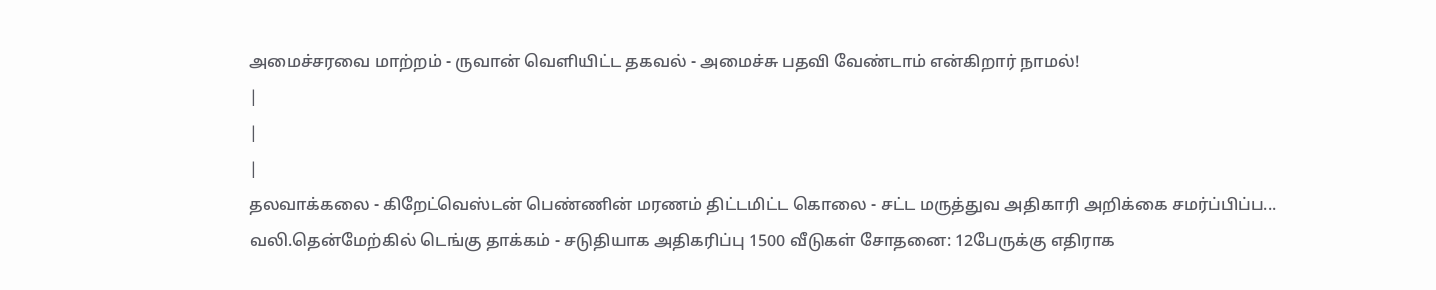அமைச்சரவை மாற்றம் - ருவான் வெளியிட்ட தகவல் - அமைச்சு பதவி வேண்டாம் என்கிறார் நாமல்!
|
|
|
தலவாக்கலை - கிறேட்வெஸ்டன் பெண்ணின் மரணம் திட்டமிட்ட கொலை - சட்ட மருத்துவ அதிகாரி அறிக்கை சமர்ப்பிப்ப...
வலி.தென்மேற்கில் டெங்கு தாக்கம் - சடுதியாக அதிகரிப்பு 1500 வீடுகள் சோதனை: 12பேருக்கு எதிராக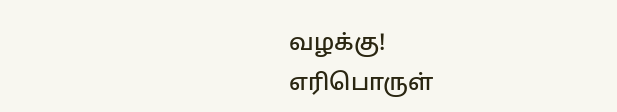வழக்கு!
எரிபொருள்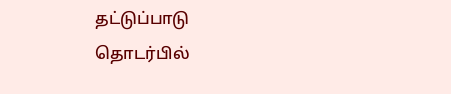தட்டுப்பாடு தொடர்பில்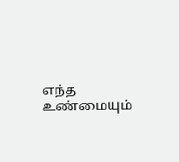எந்த உண்மையும்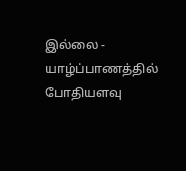இல்லை - யாழ்ப்பாணத்தில் போதியளவு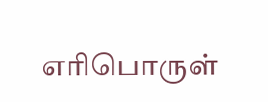எரிபொருள்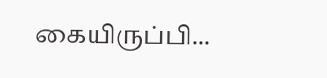கையிருப்பி...